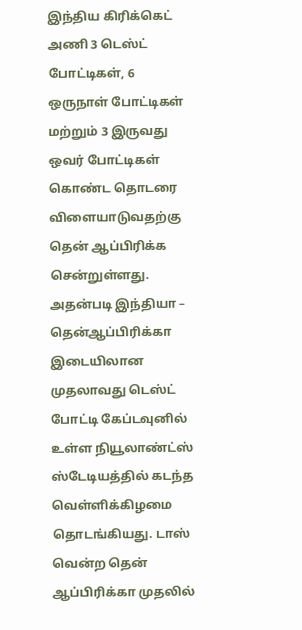இந்திய கிரிக்கெட் அணி 3 டெஸ்ட் போட்டிகள், 6 ஒருநாள் போட்டிகள் மற்றும் 3 இருவது ஒவர் போட்டிகள் கொண்ட தொடரை விளையாடுவதற்கு தென் ஆப்பிரிக்க சென்றுள்ளது. அதன்படி இந்தியா – தென்ஆப்பிரிக்கா இடையிலான முதலாவது டெஸ்ட் போட்டி கேப்டவுனில் உள்ள நியூலாண்ட்ஸ் ஸ்டேடியத்தில் கடந்த வெள்ளிக்கிழமை தொடங்கியது. டாஸ் வென்ற தென் ஆப்பிரிக்கா முதலில்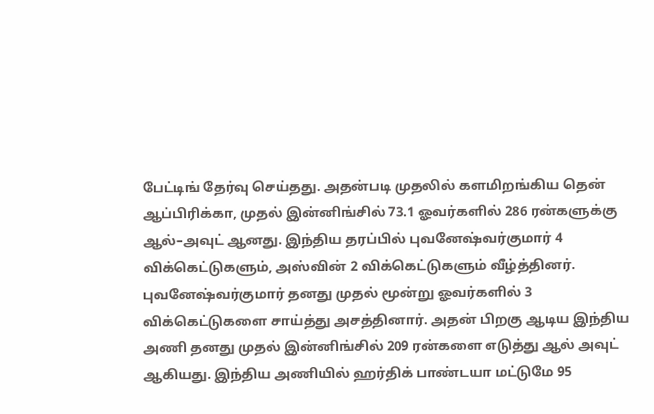பேட்டிங் தேர்வு செய்தது. அதன்படி முதலில் களமிறங்கிய தென் ஆப்பிரிக்கா, முதல் இன்னிங்சில் 73.1 ஓவர்களில் 286 ரன்களுக்கு ஆல்–அவுட் ஆனது. இந்திய தரப்பில் புவனேஷ்வர்குமார் 4 விக்கெட்டுகளும், அஸ்வின் 2 விக்கெட்டுகளும் வீழ்த்தினர். புவனேஷ்வர்குமார் தனது முதல் மூன்று ஓவர்களில் 3 விக்கெட்டுகளை சாய்த்து அசத்தினார். அதன் பிறகு ஆடிய இந்திய அணி தனது முதல் இன்னிங்சில் 209 ரன்களை எடுத்து ஆல் அவுட் ஆகியது. இந்திய அணியில் ஹர்திக் பாண்டயா மட்டுமே 95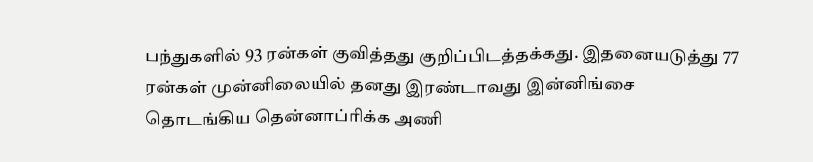பந்துகளில் 93 ரன்கள் குவித்தது குறிப்பிடத்தக்கது. இதனையடுத்து 77 ரன்கள் முன்னிலையில் தனது இரண்டாவது இன்னிங்சை தொடங்கிய தென்னாப்ரிக்க அணி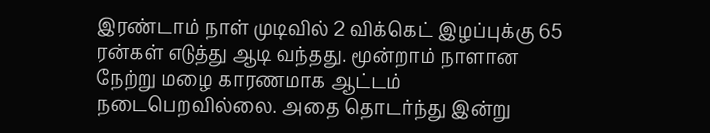இரண்டாம் நாள் முடிவில் 2 விக்கெட் இழப்புக்கு 65 ரன்கள் எடுத்து ஆடி வந்தது. மூன்றாம் நாளான நேற்று மழை காரணமாக ஆட்டம் நடைபெறவில்லை. அதை தொடர்ந்து இன்று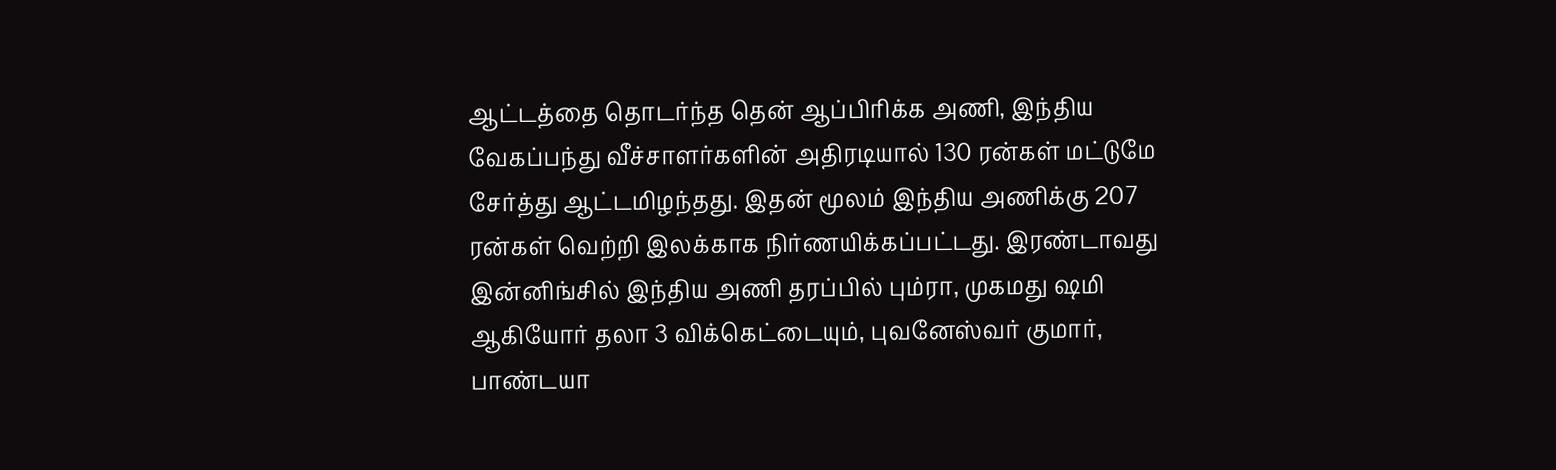ஆட்டத்தை தொடர்ந்த தென் ஆப்பிரிக்க அணி, இந்திய வேகப்பந்து வீச்சாளர்களின் அதிரடியால் 130 ரன்கள் மட்டுமே சேர்த்து ஆட்டமிழந்தது. இதன் மூலம் இந்திய அணிக்கு 207 ரன்கள் வெற்றி இலக்காக நிர்ணயிக்கப்பட்டது. இரண்டாவது இன்னிங்சில் இந்திய அணி தரப்பில் பும்ரா, முகமது ஷமி ஆகியோர் தலா 3 விக்கெட்டையும், புவனேஸ்வர் குமார், பாண்டயா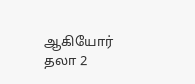ஆகியோர் தலா 2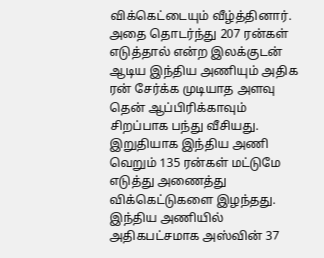விக்கெட்டையும் வீழ்த்தினார். அதை தொடர்ந்து 207 ரன்கள் எடுத்தால் என்ற இலக்குடன் ஆடிய இந்திய அணியும் அதிக ரன் சேர்க்க முடியாத அளவு தென் ஆப்பிரிக்காவும் சிறப்பாக பந்து வீசியது. இறுதியாக இந்திய அணி வெறும் 135 ரன்கள் மட்டுமே எடுத்து அணைத்து விக்கெட்டுகளை இழந்தது. இந்திய அணியில் அதிகபட்சமாக அஸ்வின் 37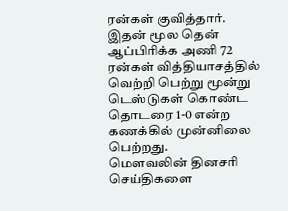ரன்கள் குவித்தார். இதன் மூல தென் ஆப்பிரிக்க அணி 72 ரன்கள் வித்தியாசத்தில் வெற்றி பெற்று மூன்று டெஸ்டுகள் கொண்ட தொடரை 1-0 என்ற கணக்கில் முன்னிலை பெற்றது.
மௌவலின் தினசரி செய்திகளை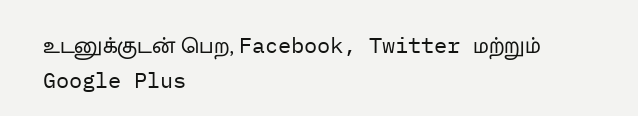உடனுக்குடன் பெற, Facebook, Twitter மற்றும் Google Plus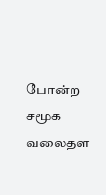போன்ற சமூக வலைதள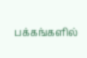பக்கங்களில்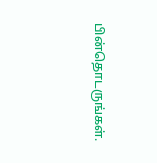பின்தொடருங்கள்.